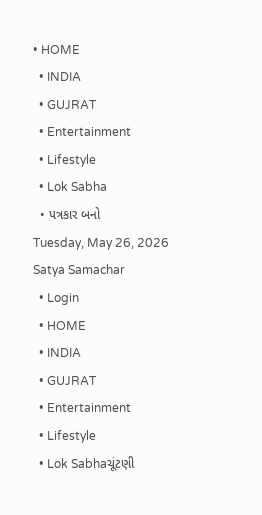• HOME
  • INDIA
  • GUJRAT
  • Entertainment
  • Lifestyle
  • Lok Sabha
  • પત્રકાર બનો
Tuesday, May 26, 2026
Satya Samachar
  • Login
  • HOME
  • INDIA
  • GUJRAT
  • Entertainment
  • Lifestyle
  • Lok Sabhaચૂંટણી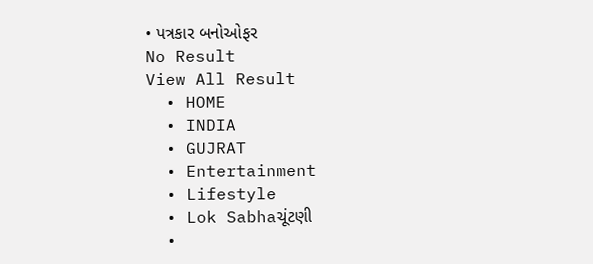• પત્રકાર બનોઓફર
No Result
View All Result
  • HOME
  • INDIA
  • GUJRAT
  • Entertainment
  • Lifestyle
  • Lok Sabhaચૂંટણી
  •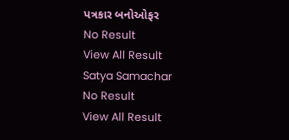પત્રકાર બનોઓફર
No Result
View All Result
Satya Samachar
No Result
View All Result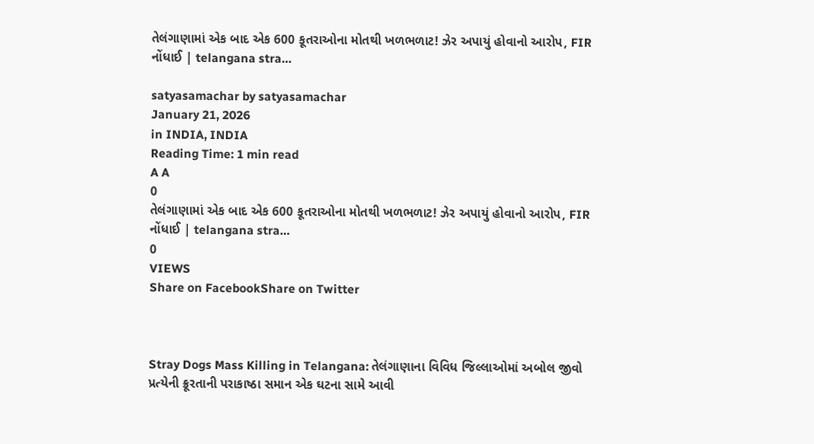તેલંગાણામાં એક બાદ એક 600 કૂતરાઓના મોતથી ખળભળાટ! ઝેર અપાયું હોવાનો આરોપ, FIR નોંધાઈ | telangana stra…

satyasamachar by satyasamachar
January 21, 2026
in INDIA, INDIA
Reading Time: 1 min read
A A
0
તેલંગાણામાં એક બાદ એક 600 કૂતરાઓના મોતથી ખળભળાટ! ઝેર અપાયું હોવાનો આરોપ, FIR નોંધાઈ | telangana stra…
0
VIEWS
Share on FacebookShare on Twitter



Stray Dogs Mass Killing in Telangana: તેલંગાણાના વિવિધ જિલ્લાઓમાં અબોલ જીવો પ્રત્યેની ક્રૂરતાની પરાકાષ્ઠા સમાન એક ઘટના સામે આવી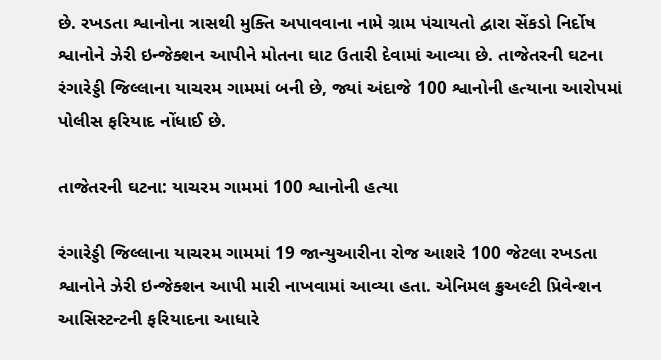છે. રખડતા શ્વાનોના ત્રાસથી મુક્તિ અપાવવાના નામે ગ્રામ પંચાયતો દ્વારા સેંકડો નિર્દોષ શ્વાનોને ઝેરી ઇન્જેક્શન આપીને મોતના ઘાટ ઉતારી દેવામાં આવ્યા છે. તાજેતરની ઘટના રંગારેડ્ડી જિલ્લાના યાચરમ ગામમાં બની છે, જ્યાં અંદાજે 100 શ્વાનોની હત્યાના આરોપમાં પોલીસ ફરિયાદ નોંધાઈ છે.

તાજેતરની ઘટના: યાચરમ ગામમાં 100 શ્વાનોની હત્યા

રંગારેડ્ડી જિલ્લાના યાચરમ ગામમાં 19 જાન્યુઆરીના રોજ આશરે 100 જેટલા રખડતા શ્વાનોને ઝેરી ઇન્જેક્શન આપી મારી નાખવામાં આવ્યા હતા. એનિમલ ક્રુઅલ્ટી પ્રિવેન્શન આસિસ્ટન્ટની ફરિયાદના આધારે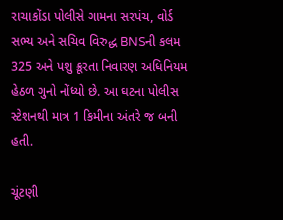રાચાકોંડા પોલીસે ગામના સરપંચ, વોર્ડ સભ્ય અને સચિવ વિરુદ્ધ BNSની કલમ 325 અને પશુ ક્રૂરતા નિવારણ અધિનિયમ હેઠળ ગુનો નોંધ્યો છે. આ ઘટના પોલીસ સ્ટેશનથી માત્ર 1 કિમીના અંતરે જ બની હતી.

ચૂંટણી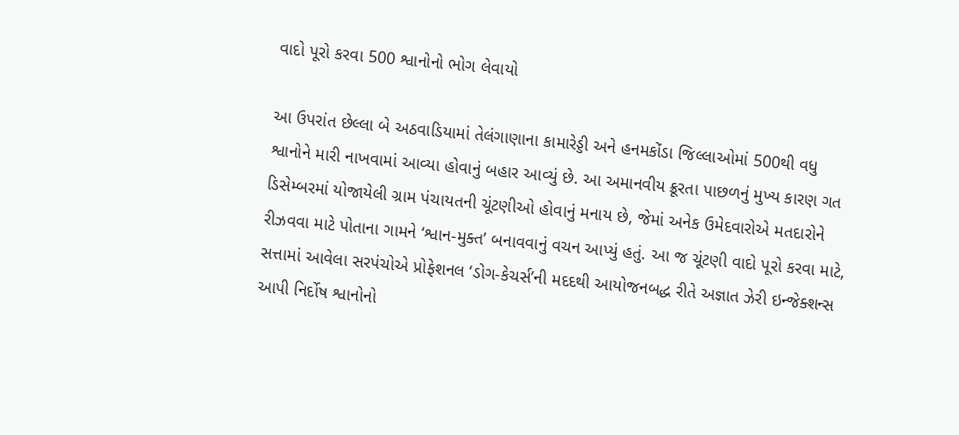વાદો પૂરો કરવા 500 શ્વાનોનો ભોગ લેવાયો

આ ઉપરાંત છેલ્લા બે અઠવાડિયામાં તેલંગાણાના કામારેડ્ડી અને હનમકોંડા જિલ્લાઓમાં 500થી વધુ શ્વાનોને મારી નાખવામાં આવ્યા હોવાનું બહાર આવ્યું છે. આ અમાનવીય ક્રૂરતા પાછળનું મુખ્ય કારણ ગત ડિસેમ્બરમાં યોજાયેલી ગ્રામ પંચાયતની ચૂંટણીઓ હોવાનું મનાય છે, જેમાં અનેક ઉમેદવારોએ મતદારોને રીઝવવા માટે પોતાના ગામને ‘શ્વાન-મુક્ત’ બનાવવાનું વચન આપ્યું હતું. આ જ ચૂંટણી વાદો પૂરો કરવા માટે, સત્તામાં આવેલા સરપંચોએ પ્રોફેશનલ ‘ડોગ-કેચર્સ’ની મદદથી આયોજનબદ્ધ રીતે અજ્ઞાત ઝેરી ઇન્જેક્શન્સ આપી નિર્દોષ શ્વાનોનો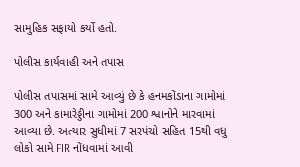સામુહિક સફાયો કર્યો હતો.

પોલીસ કાર્યવાહી અને તપાસ

પોલીસ તપાસમાં સામે આવ્યું છે કે હનમકોંડાના ગામોમાં 300 અને કામારેડ્ડીના ગામોમાં 200 શ્વાનોને મારવામાં આવ્યા છે. અત્યાર સુધીમાં 7 સરપંચો સહિત 15થી વધુ લોકો સામે FIR નોંધવામાં આવી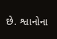છે. શ્વાનોના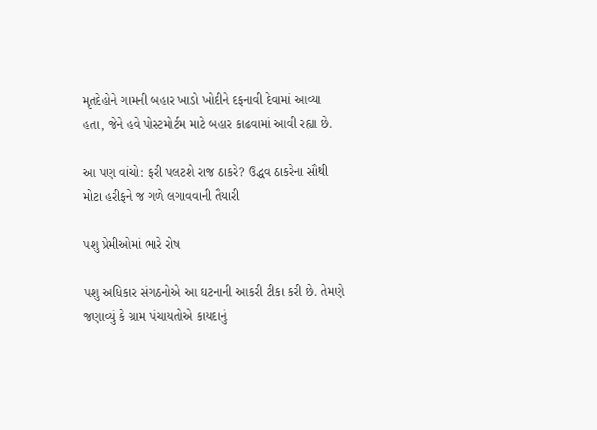મૃતદેહોને ગામની બહાર ખાડો ખોદીને દફનાવી દેવામાં આવ્યા હતા, જેને હવે પોસ્ટમોર્ટમ માટે બહાર કાઢવામાં આવી રહ્યા છે.

આ પણ વાંચો: ફરી પલટશે રાજ ઠાકરે? ઉદ્ધવ ઠાકરેના સૌથી મોટા હરીફને જ ગળે લગાવવાની તૈયારી

પશુ પ્રેમીઓમાં ભારે રોષ

પશુ અધિકાર સંગઠનોએ આ ઘટનાની આકરી ટીકા કરી છે. તેમણે જણાવ્યું કે ગ્રામ પંચાયતોએ કાયદાનું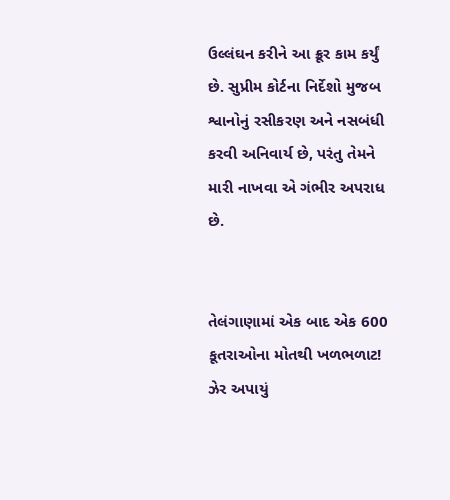ઉલ્લંઘન કરીને આ ક્રૂર કામ કર્યું છે. સુપ્રીમ કોર્ટના નિર્દેશો મુજબ શ્વાનોનું રસીકરણ અને નસબંધી કરવી અનિવાર્ય છે, પરંતુ તેમને મારી નાખવા એ ગંભીર અપરાધ છે.


તેલંગાણામાં એક બાદ એક 600 કૂતરાઓના મોતથી ખળભળાટ! ઝેર અપાયું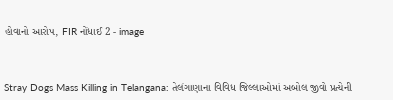હોવાનો આરોપ, FIR નોંધાઈ 2 - image



Stray Dogs Mass Killing in Telangana: તેલંગાણાના વિવિધ જિલ્લાઓમાં અબોલ જીવો પ્રત્યેની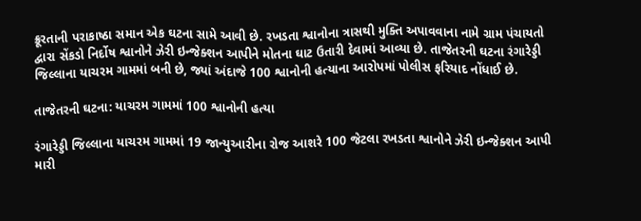ક્રૂરતાની પરાકાષ્ઠા સમાન એક ઘટના સામે આવી છે. રખડતા શ્વાનોના ત્રાસથી મુક્તિ અપાવવાના નામે ગ્રામ પંચાયતો દ્વારા સેંકડો નિર્દોષ શ્વાનોને ઝેરી ઇન્જેક્શન આપીને મોતના ઘાટ ઉતારી દેવામાં આવ્યા છે. તાજેતરની ઘટના રંગારેડ્ડી જિલ્લાના યાચરમ ગામમાં બની છે, જ્યાં અંદાજે 100 શ્વાનોની હત્યાના આરોપમાં પોલીસ ફરિયાદ નોંધાઈ છે.

તાજેતરની ઘટના: યાચરમ ગામમાં 100 શ્વાનોની હત્યા

રંગારેડ્ડી જિલ્લાના યાચરમ ગામમાં 19 જાન્યુઆરીના રોજ આશરે 100 જેટલા રખડતા શ્વાનોને ઝેરી ઇન્જેક્શન આપી મારી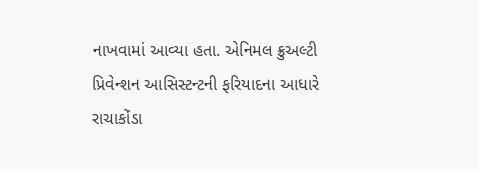નાખવામાં આવ્યા હતા. એનિમલ ક્રુઅલ્ટી પ્રિવેન્શન આસિસ્ટન્ટની ફરિયાદના આધારે રાચાકોંડા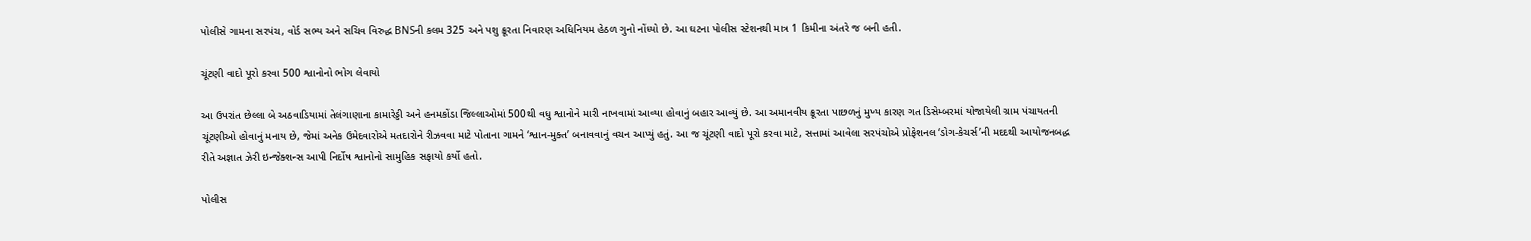પોલીસે ગામના સરપંચ, વોર્ડ સભ્ય અને સચિવ વિરુદ્ધ BNSની કલમ 325 અને પશુ ક્રૂરતા નિવારણ અધિનિયમ હેઠળ ગુનો નોંધ્યો છે. આ ઘટના પોલીસ સ્ટેશનથી માત્ર 1 કિમીના અંતરે જ બની હતી.

ચૂંટણી વાદો પૂરો કરવા 500 શ્વાનોનો ભોગ લેવાયો

આ ઉપરાંત છેલ્લા બે અઠવાડિયામાં તેલંગાણાના કામારેડ્ડી અને હનમકોંડા જિલ્લાઓમાં 500થી વધુ શ્વાનોને મારી નાખવામાં આવ્યા હોવાનું બહાર આવ્યું છે. આ અમાનવીય ક્રૂરતા પાછળનું મુખ્ય કારણ ગત ડિસેમ્બરમાં યોજાયેલી ગ્રામ પંચાયતની ચૂંટણીઓ હોવાનું મનાય છે, જેમાં અનેક ઉમેદવારોએ મતદારોને રીઝવવા માટે પોતાના ગામને ‘શ્વાન-મુક્ત’ બનાવવાનું વચન આપ્યું હતું. આ જ ચૂંટણી વાદો પૂરો કરવા માટે, સત્તામાં આવેલા સરપંચોએ પ્રોફેશનલ ‘ડોગ-કેચર્સ’ની મદદથી આયોજનબદ્ધ રીતે અજ્ઞાત ઝેરી ઇન્જેક્શન્સ આપી નિર્દોષ શ્વાનોનો સામુહિક સફાયો કર્યો હતો.

પોલીસ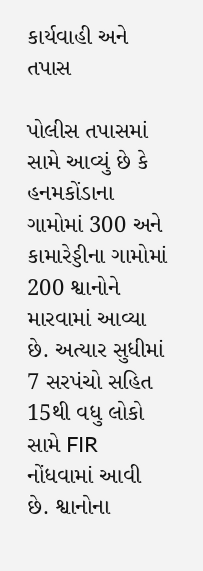કાર્યવાહી અને તપાસ

પોલીસ તપાસમાં સામે આવ્યું છે કે હનમકોંડાના ગામોમાં 300 અને કામારેડ્ડીના ગામોમાં 200 શ્વાનોને મારવામાં આવ્યા છે. અત્યાર સુધીમાં 7 સરપંચો સહિત 15થી વધુ લોકો સામે FIR નોંધવામાં આવી છે. શ્વાનોના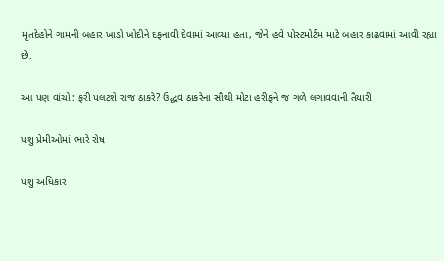મૃતદેહોને ગામની બહાર ખાડો ખોદીને દફનાવી દેવામાં આવ્યા હતા, જેને હવે પોસ્ટમોર્ટમ માટે બહાર કાઢવામાં આવી રહ્યા છે.

આ પણ વાંચો: ફરી પલટશે રાજ ઠાકરે? ઉદ્ધવ ઠાકરેના સૌથી મોટા હરીફને જ ગળે લગાવવાની તૈયારી

પશુ પ્રેમીઓમાં ભારે રોષ

પશુ અધિકાર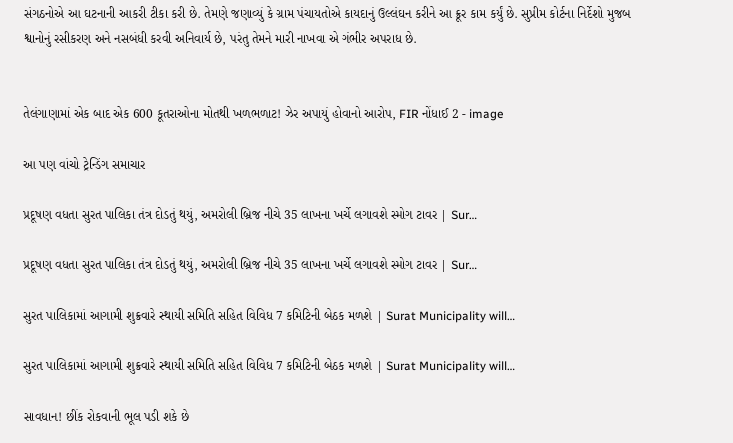સંગઠનોએ આ ઘટનાની આકરી ટીકા કરી છે. તેમણે જણાવ્યું કે ગ્રામ પંચાયતોએ કાયદાનું ઉલ્લંઘન કરીને આ ક્રૂર કામ કર્યું છે. સુપ્રીમ કોર્ટના નિર્દેશો મુજબ શ્વાનોનું રસીકરણ અને નસબંધી કરવી અનિવાર્ય છે, પરંતુ તેમને મારી નાખવા એ ગંભીર અપરાધ છે.


તેલંગાણામાં એક બાદ એક 600 કૂતરાઓના મોતથી ખળભળાટ! ઝેર અપાયું હોવાનો આરોપ, FIR નોંધાઈ 2 - image

આ પણ વાંચો ટ્રેન્ડિંગ સમાચાર

પ્રદૂષણ વધતા સુરત પાલિકા તંત્ર દોડતું થયું, અમરોલી બ્રિજ નીચે 35 લાખના ખર્ચે લગાવશે સ્મોગ ટાવર | Sur…

પ્રદૂષણ વધતા સુરત પાલિકા તંત્ર દોડતું થયું, અમરોલી બ્રિજ નીચે 35 લાખના ખર્ચે લગાવશે સ્મોગ ટાવર | Sur…

સુરત પાલિકામાં આગામી શુક્રવારે સ્થાયી સમિતિ સહિત વિવિધ 7 કમિટિની બેઠક મળશે | Surat Municipality will…

સુરત પાલિકામાં આગામી શુક્રવારે સ્થાયી સમિતિ સહિત વિવિધ 7 કમિટિની બેઠક મળશે | Surat Municipality will…

સાવધાન! છીંક રોકવાની ભૂલ પડી શકે છે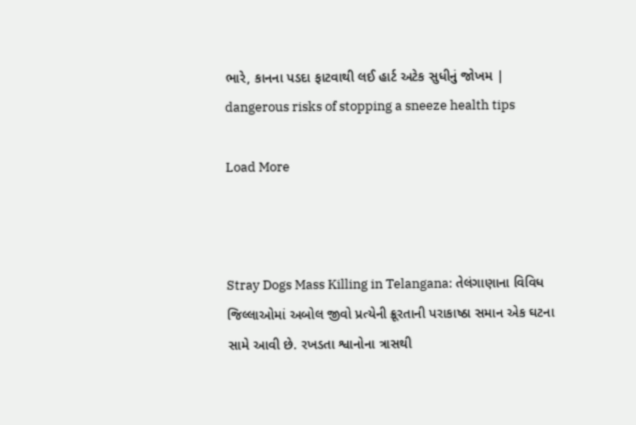ભારે, કાનના પડદા ફાટવાથી લઈ હાર્ટ અટેક સુધીનું જોખમ | dangerous risks of stopping a sneeze health tips

Load More



Stray Dogs Mass Killing in Telangana: તેલંગાણાના વિવિધ જિલ્લાઓમાં અબોલ જીવો પ્રત્યેની ક્રૂરતાની પરાકાષ્ઠા સમાન એક ઘટના સામે આવી છે. રખડતા શ્વાનોના ત્રાસથી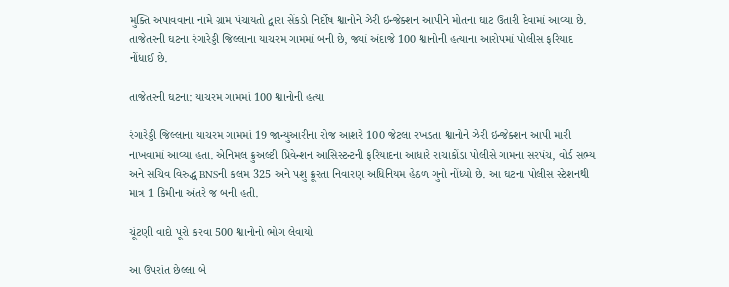મુક્તિ અપાવવાના નામે ગ્રામ પંચાયતો દ્વારા સેંકડો નિર્દોષ શ્વાનોને ઝેરી ઇન્જેક્શન આપીને મોતના ઘાટ ઉતારી દેવામાં આવ્યા છે. તાજેતરની ઘટના રંગારેડ્ડી જિલ્લાના યાચરમ ગામમાં બની છે, જ્યાં અંદાજે 100 શ્વાનોની હત્યાના આરોપમાં પોલીસ ફરિયાદ નોંધાઈ છે.

તાજેતરની ઘટના: યાચરમ ગામમાં 100 શ્વાનોની હત્યા

રંગારેડ્ડી જિલ્લાના યાચરમ ગામમાં 19 જાન્યુઆરીના રોજ આશરે 100 જેટલા રખડતા શ્વાનોને ઝેરી ઇન્જેક્શન આપી મારી નાખવામાં આવ્યા હતા. એનિમલ ક્રુઅલ્ટી પ્રિવેન્શન આસિસ્ટન્ટની ફરિયાદના આધારે રાચાકોંડા પોલીસે ગામના સરપંચ, વોર્ડ સભ્ય અને સચિવ વિરુદ્ધ BNSની કલમ 325 અને પશુ ક્રૂરતા નિવારણ અધિનિયમ હેઠળ ગુનો નોંધ્યો છે. આ ઘટના પોલીસ સ્ટેશનથી માત્ર 1 કિમીના અંતરે જ બની હતી.

ચૂંટણી વાદો પૂરો કરવા 500 શ્વાનોનો ભોગ લેવાયો

આ ઉપરાંત છેલ્લા બે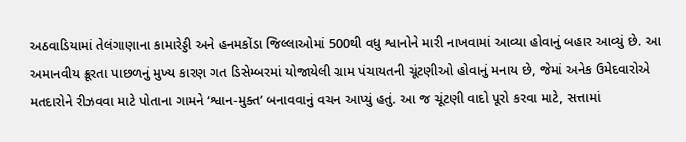અઠવાડિયામાં તેલંગાણાના કામારેડ્ડી અને હનમકોંડા જિલ્લાઓમાં 500થી વધુ શ્વાનોને મારી નાખવામાં આવ્યા હોવાનું બહાર આવ્યું છે. આ અમાનવીય ક્રૂરતા પાછળનું મુખ્ય કારણ ગત ડિસેમ્બરમાં યોજાયેલી ગ્રામ પંચાયતની ચૂંટણીઓ હોવાનું મનાય છે, જેમાં અનેક ઉમેદવારોએ મતદારોને રીઝવવા માટે પોતાના ગામને ‘શ્વાન-મુક્ત’ બનાવવાનું વચન આપ્યું હતું. આ જ ચૂંટણી વાદો પૂરો કરવા માટે, સત્તામાં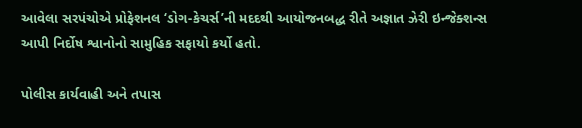આવેલા સરપંચોએ પ્રોફેશનલ ‘ડોગ-કેચર્સ’ની મદદથી આયોજનબદ્ધ રીતે અજ્ઞાત ઝેરી ઇન્જેક્શન્સ આપી નિર્દોષ શ્વાનોનો સામુહિક સફાયો કર્યો હતો.

પોલીસ કાર્યવાહી અને તપાસ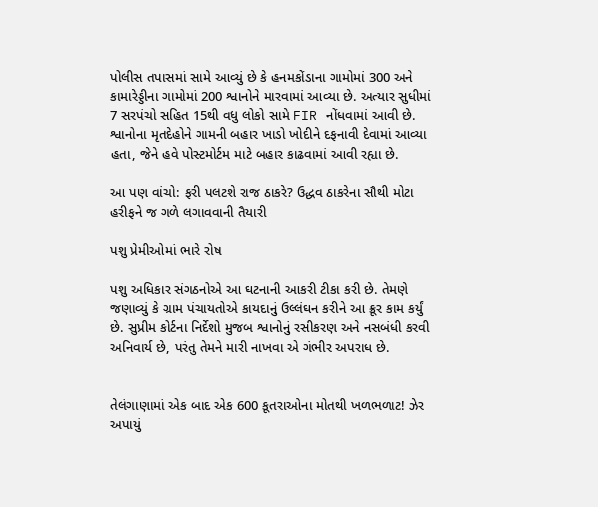પોલીસ તપાસમાં સામે આવ્યું છે કે હનમકોંડાના ગામોમાં 300 અને કામારેડ્ડીના ગામોમાં 200 શ્વાનોને મારવામાં આવ્યા છે. અત્યાર સુધીમાં 7 સરપંચો સહિત 15થી વધુ લોકો સામે FIR નોંધવામાં આવી છે. શ્વાનોના મૃતદેહોને ગામની બહાર ખાડો ખોદીને દફનાવી દેવામાં આવ્યા હતા, જેને હવે પોસ્ટમોર્ટમ માટે બહાર કાઢવામાં આવી રહ્યા છે.

આ પણ વાંચો: ફરી પલટશે રાજ ઠાકરે? ઉદ્ધવ ઠાકરેના સૌથી મોટા હરીફને જ ગળે લગાવવાની તૈયારી

પશુ પ્રેમીઓમાં ભારે રોષ

પશુ અધિકાર સંગઠનોએ આ ઘટનાની આકરી ટીકા કરી છે. તેમણે જણાવ્યું કે ગ્રામ પંચાયતોએ કાયદાનું ઉલ્લંઘન કરીને આ ક્રૂર કામ કર્યું છે. સુપ્રીમ કોર્ટના નિર્દેશો મુજબ શ્વાનોનું રસીકરણ અને નસબંધી કરવી અનિવાર્ય છે, પરંતુ તેમને મારી નાખવા એ ગંભીર અપરાધ છે.


તેલંગાણામાં એક બાદ એક 600 કૂતરાઓના મોતથી ખળભળાટ! ઝેર અપાયું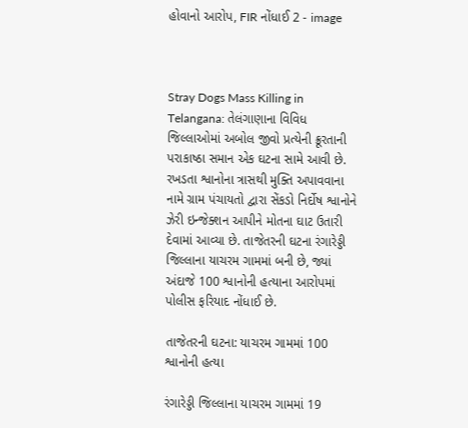હોવાનો આરોપ, FIR નોંધાઈ 2 - image



Stray Dogs Mass Killing in Telangana: તેલંગાણાના વિવિધ જિલ્લાઓમાં અબોલ જીવો પ્રત્યેની ક્રૂરતાની પરાકાષ્ઠા સમાન એક ઘટના સામે આવી છે. રખડતા શ્વાનોના ત્રાસથી મુક્તિ અપાવવાના નામે ગ્રામ પંચાયતો દ્વારા સેંકડો નિર્દોષ શ્વાનોને ઝેરી ઇન્જેક્શન આપીને મોતના ઘાટ ઉતારી દેવામાં આવ્યા છે. તાજેતરની ઘટના રંગારેડ્ડી જિલ્લાના યાચરમ ગામમાં બની છે, જ્યાં અંદાજે 100 શ્વાનોની હત્યાના આરોપમાં પોલીસ ફરિયાદ નોંધાઈ છે.

તાજેતરની ઘટના: યાચરમ ગામમાં 100 શ્વાનોની હત્યા

રંગારેડ્ડી જિલ્લાના યાચરમ ગામમાં 19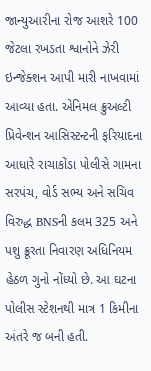જાન્યુઆરીના રોજ આશરે 100 જેટલા રખડતા શ્વાનોને ઝેરી ઇન્જેક્શન આપી મારી નાખવામાં આવ્યા હતા. એનિમલ ક્રુઅલ્ટી પ્રિવેન્શન આસિસ્ટન્ટની ફરિયાદના આધારે રાચાકોંડા પોલીસે ગામના સરપંચ, વોર્ડ સભ્ય અને સચિવ વિરુદ્ધ BNSની કલમ 325 અને પશુ ક્રૂરતા નિવારણ અધિનિયમ હેઠળ ગુનો નોંધ્યો છે. આ ઘટના પોલીસ સ્ટેશનથી માત્ર 1 કિમીના અંતરે જ બની હતી.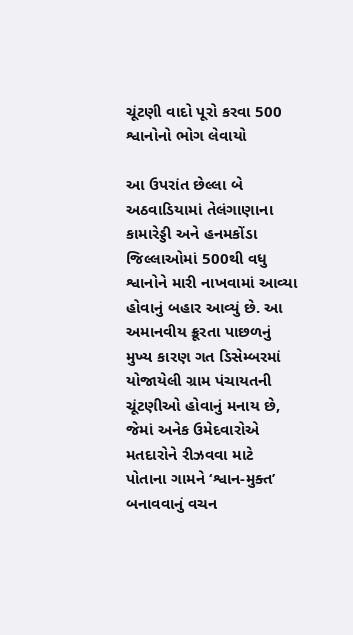ચૂંટણી વાદો પૂરો કરવા 500 શ્વાનોનો ભોગ લેવાયો

આ ઉપરાંત છેલ્લા બે અઠવાડિયામાં તેલંગાણાના કામારેડ્ડી અને હનમકોંડા જિલ્લાઓમાં 500થી વધુ શ્વાનોને મારી નાખવામાં આવ્યા હોવાનું બહાર આવ્યું છે. આ અમાનવીય ક્રૂરતા પાછળનું મુખ્ય કારણ ગત ડિસેમ્બરમાં યોજાયેલી ગ્રામ પંચાયતની ચૂંટણીઓ હોવાનું મનાય છે, જેમાં અનેક ઉમેદવારોએ મતદારોને રીઝવવા માટે પોતાના ગામને ‘શ્વાન-મુક્ત’ બનાવવાનું વચન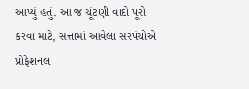આપ્યું હતું. આ જ ચૂંટણી વાદો પૂરો કરવા માટે, સત્તામાં આવેલા સરપંચોએ પ્રોફેશનલ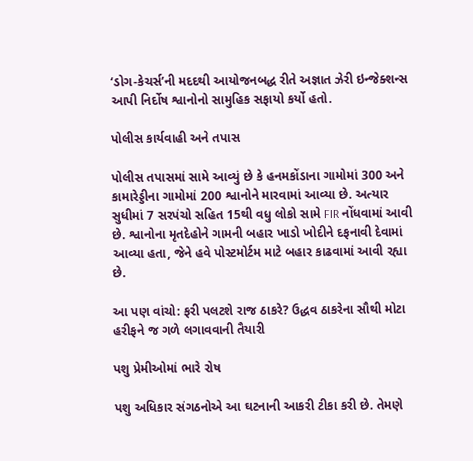‘ડોગ-કેચર્સ’ની મદદથી આયોજનબદ્ધ રીતે અજ્ઞાત ઝેરી ઇન્જેક્શન્સ આપી નિર્દોષ શ્વાનોનો સામુહિક સફાયો કર્યો હતો.

પોલીસ કાર્યવાહી અને તપાસ

પોલીસ તપાસમાં સામે આવ્યું છે કે હનમકોંડાના ગામોમાં 300 અને કામારેડ્ડીના ગામોમાં 200 શ્વાનોને મારવામાં આવ્યા છે. અત્યાર સુધીમાં 7 સરપંચો સહિત 15થી વધુ લોકો સામે FIR નોંધવામાં આવી છે. શ્વાનોના મૃતદેહોને ગામની બહાર ખાડો ખોદીને દફનાવી દેવામાં આવ્યા હતા, જેને હવે પોસ્ટમોર્ટમ માટે બહાર કાઢવામાં આવી રહ્યા છે.

આ પણ વાંચો: ફરી પલટશે રાજ ઠાકરે? ઉદ્ધવ ઠાકરેના સૌથી મોટા હરીફને જ ગળે લગાવવાની તૈયારી

પશુ પ્રેમીઓમાં ભારે રોષ

પશુ અધિકાર સંગઠનોએ આ ઘટનાની આકરી ટીકા કરી છે. તેમણે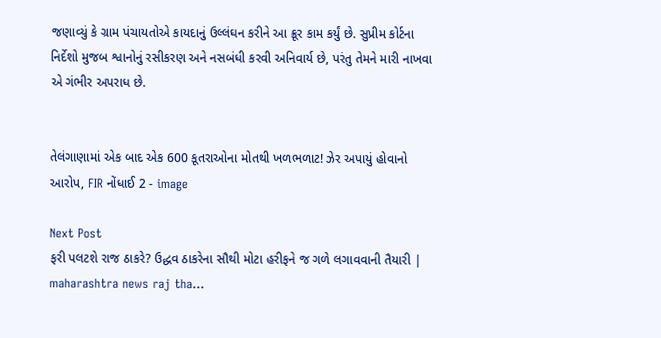જણાવ્યું કે ગ્રામ પંચાયતોએ કાયદાનું ઉલ્લંઘન કરીને આ ક્રૂર કામ કર્યું છે. સુપ્રીમ કોર્ટના નિર્દેશો મુજબ શ્વાનોનું રસીકરણ અને નસબંધી કરવી અનિવાર્ય છે, પરંતુ તેમને મારી નાખવા એ ગંભીર અપરાધ છે.


તેલંગાણામાં એક બાદ એક 600 કૂતરાઓના મોતથી ખળભળાટ! ઝેર અપાયું હોવાનો આરોપ, FIR નોંધાઈ 2 - image

Next Post
ફરી પલટશે રાજ ઠાકરે? ઉદ્ધવ ઠાકરેના સૌથી મોટા હરીફને જ ગળે લગાવવાની તૈયારી | maharashtra news raj tha…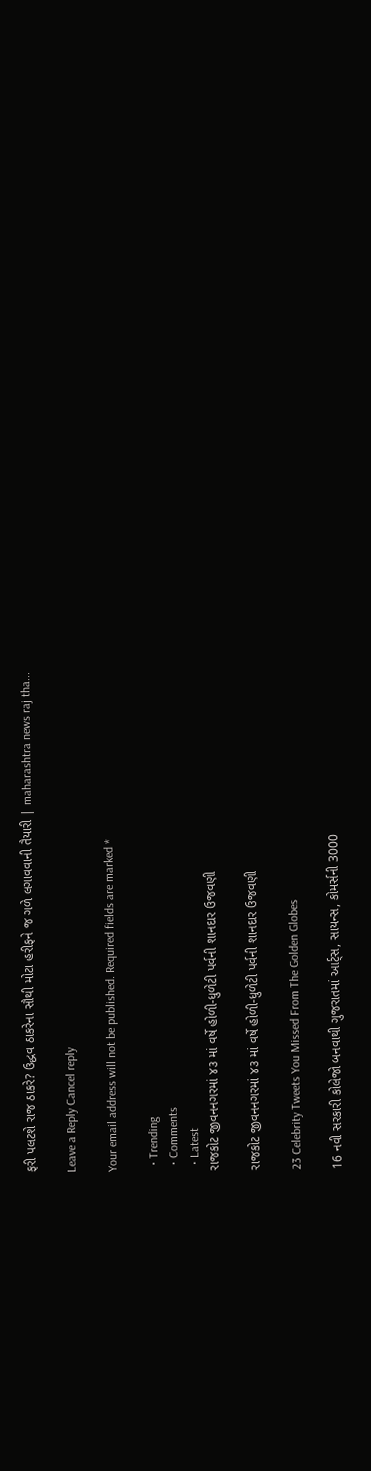ફરી પલટશે રાજ ઠાકરે? ઉદ્ધવ ઠાકરેના સૌથી મોટા હરીફને જ ગળે લગાવવાની તૈયારી | maharashtra news raj tha...

Leave a Reply Cancel reply

Your email address will not be published. Required fields are marked *

  • Trending
  • Comments
  • Latest
રાજકોટ જીવનનગરમાં ૪૩ માં વર્ષે હોળી-ધુળેટી પર્વની શાનદાર ઉજવણી

રાજકોટ જીવનનગરમાં ૪૩ માં વર્ષે હોળી-ધુળેટી પર્વની શાનદાર ઉજવણી

23 Celebrity Tweets You Missed From The Golden Globes

16 નવી સરકારી કોલેજો બનવાથી ગુજરાતમાં આર્ટ્સ, સાયન્સ, કોમર્સની 3000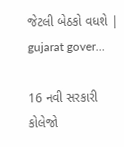જેટલી બેઠકો વધશે | gujarat gover…

16 નવી સરકારી કોલેજો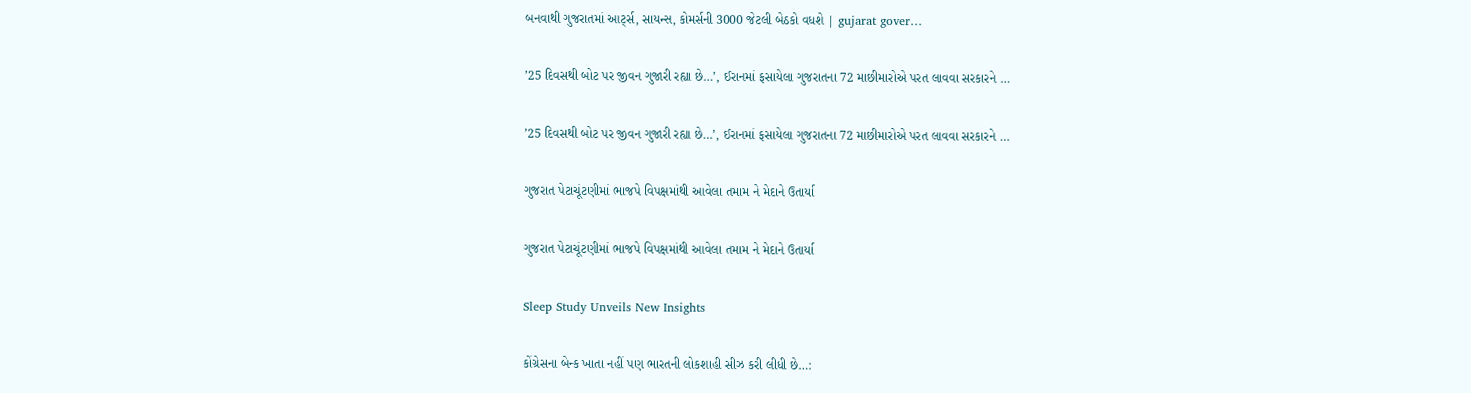બનવાથી ગુજરાતમાં આર્ટ્સ, સાયન્સ, કોમર્સની 3000 જેટલી બેઠકો વધશે | gujarat gover…

’25 દિવસથી બોટ પર જીવન ગુજારી રહ્યા છે…’, ઈરાનમાં ફસાયેલા ગુજરાતના 72 માછીમારોએ પરત લાવવા સરકારને …

’25 દિવસથી બોટ પર જીવન ગુજારી રહ્યા છે…’, ઈરાનમાં ફસાયેલા ગુજરાતના 72 માછીમારોએ પરત લાવવા સરકારને …

ગુજરાત પેટાચૂંટણીમાં ભાજપે વિપક્ષમાંથી આવેલા તમામ ને મેદાને ઉતાર્યા

ગુજરાત પેટાચૂંટણીમાં ભાજપે વિપક્ષમાંથી આવેલા તમામ ને મેદાને ઉતાર્યા

Sleep Study Unveils New Insights

કોંગ્રેસના બેન્ક ખાતા નહીં પણ ભારતની લોકશાહી સીઝ કરી લીધી છે…: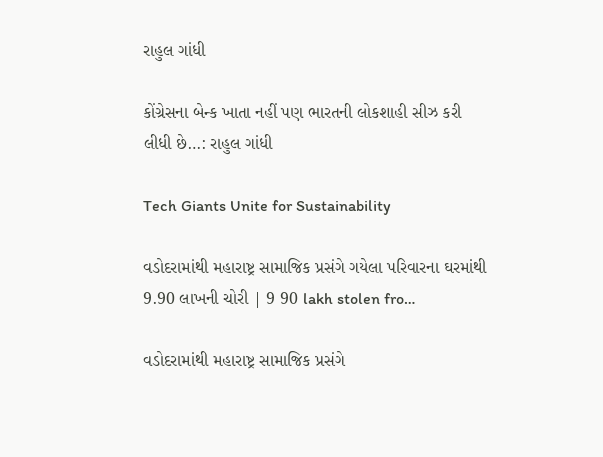રાહુલ ગાંધી

કોંગ્રેસના બેન્ક ખાતા નહીં પણ ભારતની લોકશાહી સીઝ કરી લીધી છે…: રાહુલ ગાંધી

Tech Giants Unite for Sustainability

વડોદરામાંથી મહારાષ્ટ્ર સામાજિક પ્રસંગે ગયેલા પરિવારના ઘરમાંથી 9.90 લાખની ચોરી | 9 90 lakh stolen fro…

વડોદરામાંથી મહારાષ્ટ્ર સામાજિક પ્રસંગે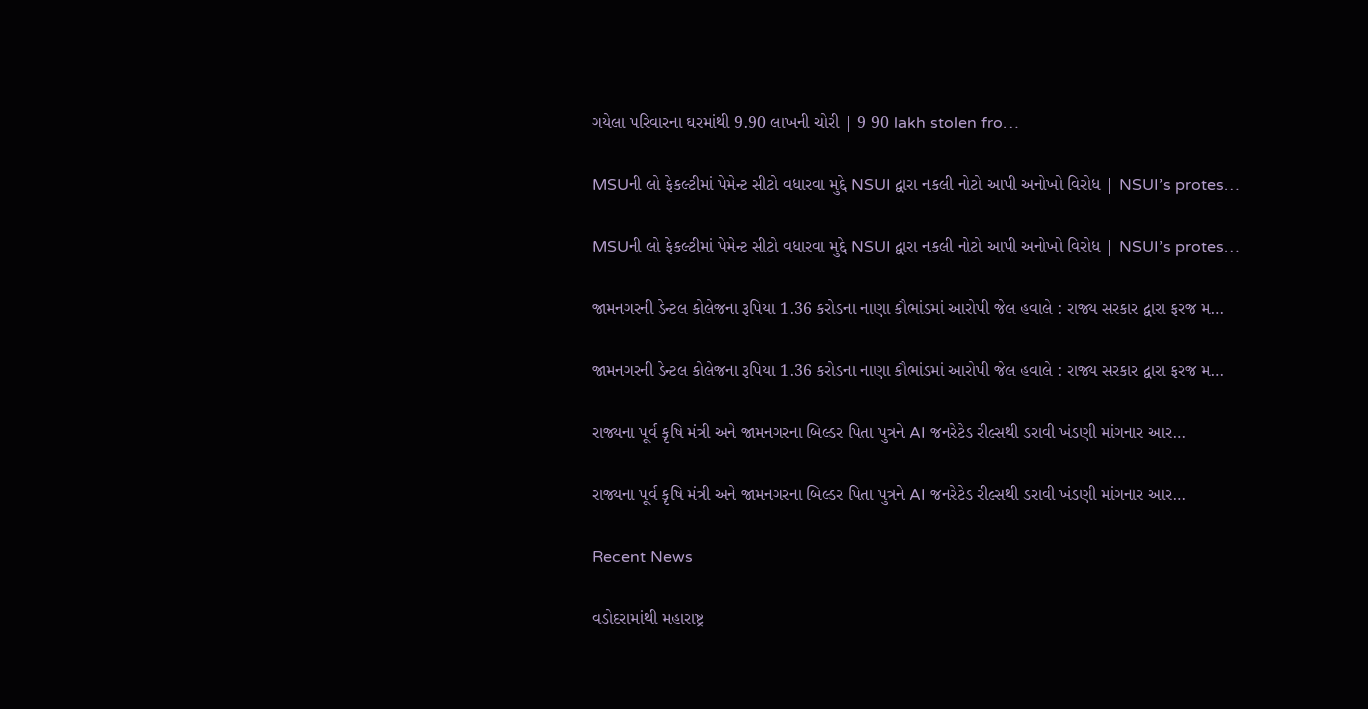ગયેલા પરિવારના ઘરમાંથી 9.90 લાખની ચોરી | 9 90 lakh stolen fro…

MSUની લો ફેકલ્ટીમાં પેમેન્ટ સીટો વધારવા મુદ્દે NSUI દ્વારા નકલી નોટો આપી અનોખો વિરોધ | NSUI’s protes…

MSUની લો ફેકલ્ટીમાં પેમેન્ટ સીટો વધારવા મુદ્દે NSUI દ્વારા નકલી નોટો આપી અનોખો વિરોધ | NSUI’s protes…

જામનગરની ડેન્ટલ કોલેજના રૂપિયા 1.36 કરોડના નાણા કૌભાંડમાં આરોપી જેલ હવાલે : રાજ્ય સરકાર દ્વારા ફરજ મ…

જામનગરની ડેન્ટલ કોલેજના રૂપિયા 1.36 કરોડના નાણા કૌભાંડમાં આરોપી જેલ હવાલે : રાજ્ય સરકાર દ્વારા ફરજ મ…

રાજ્યના પૂર્વ કૃષિ મંત્રી અને જામનગરના બિલ્ડર પિતા પુત્રને AI જનરેટેડ રીલ્સથી ડરાવી ખંડણી માંગનાર આર…

રાજ્યના પૂર્વ કૃષિ મંત્રી અને જામનગરના બિલ્ડર પિતા પુત્રને AI જનરેટેડ રીલ્સથી ડરાવી ખંડણી માંગનાર આર…

Recent News

વડોદરામાંથી મહારાષ્ટ્ર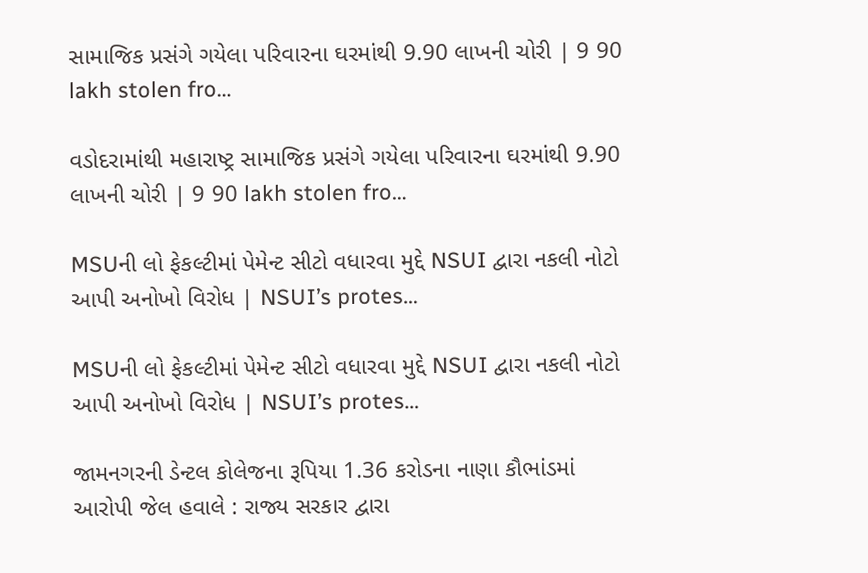સામાજિક પ્રસંગે ગયેલા પરિવારના ઘરમાંથી 9.90 લાખની ચોરી | 9 90 lakh stolen fro…

વડોદરામાંથી મહારાષ્ટ્ર સામાજિક પ્રસંગે ગયેલા પરિવારના ઘરમાંથી 9.90 લાખની ચોરી | 9 90 lakh stolen fro…

MSUની લો ફેકલ્ટીમાં પેમેન્ટ સીટો વધારવા મુદ્દે NSUI દ્વારા નકલી નોટો આપી અનોખો વિરોધ | NSUI’s protes…

MSUની લો ફેકલ્ટીમાં પેમેન્ટ સીટો વધારવા મુદ્દે NSUI દ્વારા નકલી નોટો આપી અનોખો વિરોધ | NSUI’s protes…

જામનગરની ડેન્ટલ કોલેજના રૂપિયા 1.36 કરોડના નાણા કૌભાંડમાં આરોપી જેલ હવાલે : રાજ્ય સરકાર દ્વારા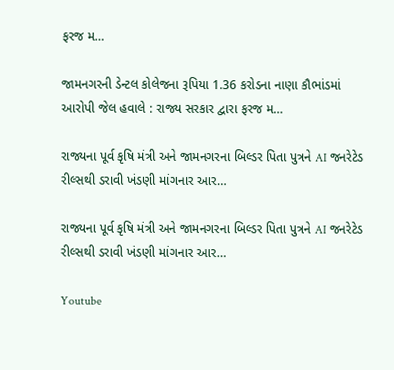ફરજ મ…

જામનગરની ડેન્ટલ કોલેજના રૂપિયા 1.36 કરોડના નાણા કૌભાંડમાં આરોપી જેલ હવાલે : રાજ્ય સરકાર દ્વારા ફરજ મ…

રાજ્યના પૂર્વ કૃષિ મંત્રી અને જામનગરના બિલ્ડર પિતા પુત્રને AI જનરેટેડ રીલ્સથી ડરાવી ખંડણી માંગનાર આર…

રાજ્યના પૂર્વ કૃષિ મંત્રી અને જામનગરના બિલ્ડર પિતા પુત્રને AI જનરેટેડ રીલ્સથી ડરાવી ખંડણી માંગનાર આર…

Youtube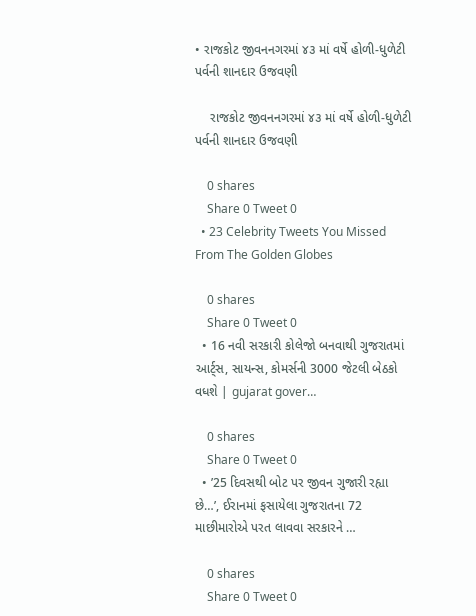• રાજકોટ જીવનનગરમાં ૪૩ માં વર્ષે હોળી-ધુળેટી પર્વની શાનદાર ઉજવણી

    રાજકોટ જીવનનગરમાં ૪૩ માં વર્ષે હોળી-ધુળેટી પર્વની શાનદાર ઉજવણી

    0 shares
    Share 0 Tweet 0
  • 23 Celebrity Tweets You Missed From The Golden Globes

    0 shares
    Share 0 Tweet 0
  • 16 નવી સરકારી કોલેજો બનવાથી ગુજરાતમાં આર્ટ્સ, સાયન્સ, કોમર્સની 3000 જેટલી બેઠકો વધશે | gujarat gover…

    0 shares
    Share 0 Tweet 0
  • ’25 દિવસથી બોટ પર જીવન ગુજારી રહ્યા છે…’, ઈરાનમાં ફસાયેલા ગુજરાતના 72 માછીમારોએ પરત લાવવા સરકારને …

    0 shares
    Share 0 Tweet 0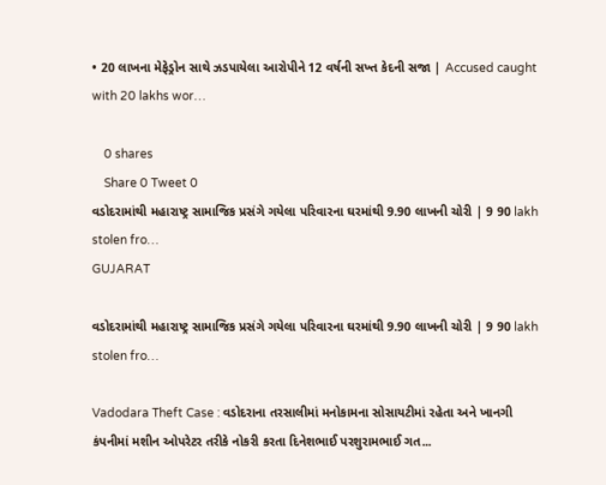• 20 લાખના મેફેડ્રોન સાથે ઝડપાયેલા આરોપીને 12 વર્ષની સખ્ત કેદની સજા | Accused caught with 20 lakhs wor…

    0 shares
    Share 0 Tweet 0
વડોદરામાંથી મહારાષ્ટ્ર સામાજિક પ્રસંગે ગયેલા પરિવારના ઘરમાંથી 9.90 લાખની ચોરી | 9 90 lakh stolen fro…
GUJARAT

વડોદરામાંથી મહારાષ્ટ્ર સામાજિક પ્રસંગે ગયેલા પરિવારના ઘરમાંથી 9.90 લાખની ચોરી | 9 90 lakh stolen fro…

Vadodara Theft Case : વડોદરાના તરસાલીમાં મનોકામના સોસાયટીમાં રહેતા અને ખાનગી કંપનીમાં મશીન ઓપરેટર તરીકે નોકરી કરતા દિનેશભાઈ પરશુરામભાઈ ગત...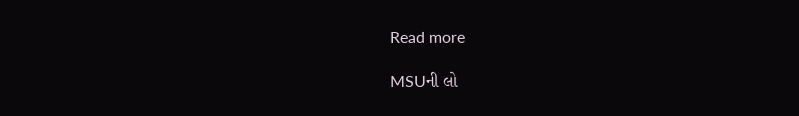Read more

MSUની લો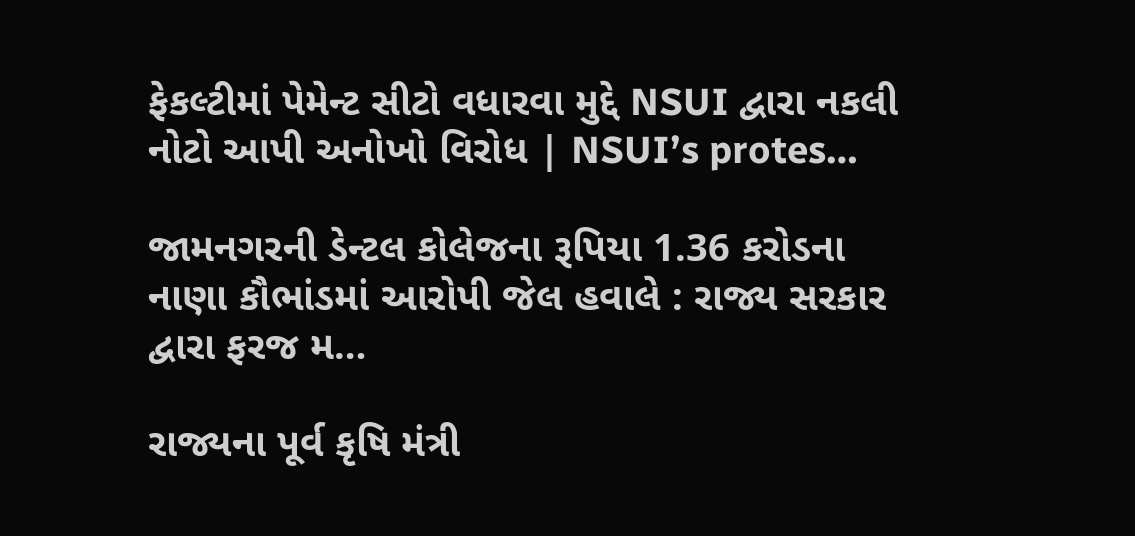ફેકલ્ટીમાં પેમેન્ટ સીટો વધારવા મુદ્દે NSUI દ્વારા નકલી નોટો આપી અનોખો વિરોધ | NSUI’s protes…

જામનગરની ડેન્ટલ કોલેજના રૂપિયા 1.36 કરોડના નાણા કૌભાંડમાં આરોપી જેલ હવાલે : રાજ્ય સરકાર દ્વારા ફરજ મ…

રાજ્યના પૂર્વ કૃષિ મંત્રી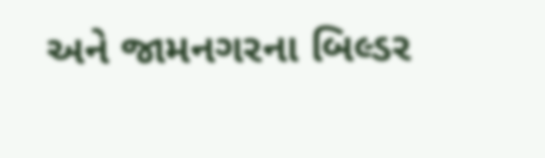અને જામનગરના બિલ્ડર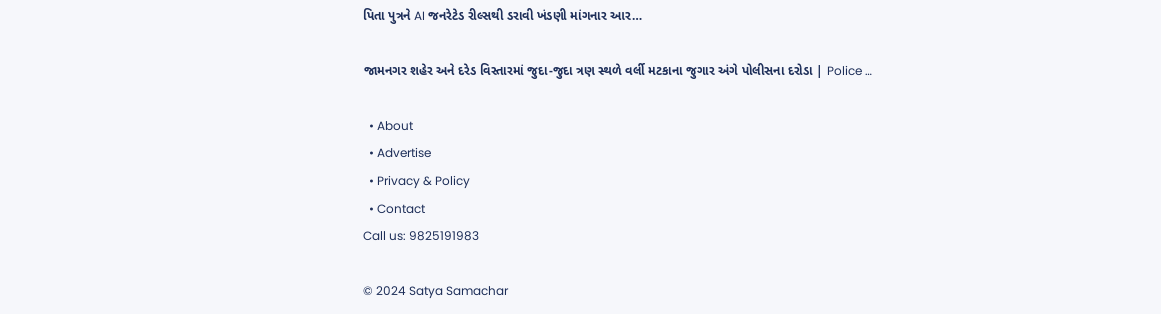પિતા પુત્રને AI જનરેટેડ રીલ્સથી ડરાવી ખંડણી માંગનાર આર…

જામનગર શહેર અને દરેડ વિસ્તારમાં જુદા-જુદા ત્રણ સ્થળે વર્લી મટકાના જુગાર અંગે પોલીસના દરોડા | Police …

  • About
  • Advertise
  • Privacy & Policy
  • Contact
Call us: 9825191983

© 2024 Satya Samachar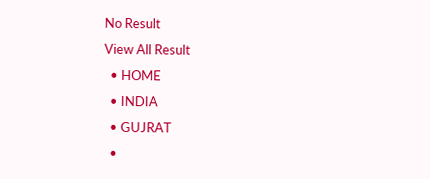No Result
View All Result
  • HOME
  • INDIA
  • GUJRAT
  •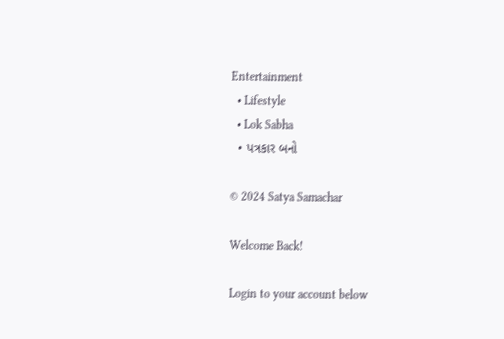Entertainment
  • Lifestyle
  • Lok Sabha
  • પત્રકાર બનો

© 2024 Satya Samachar

Welcome Back!

Login to your account below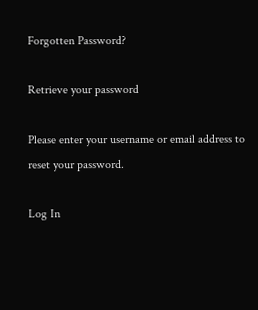Forgotten Password?

Retrieve your password

Please enter your username or email address to reset your password.

Log In